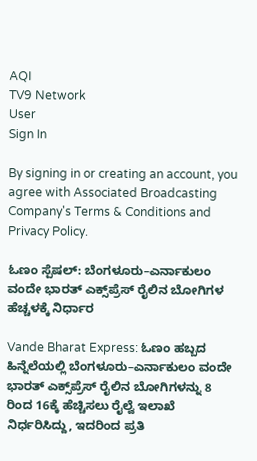AQI
TV9 Network
User
Sign In

By signing in or creating an account, you agree with Associated Broadcasting Company's Terms & Conditions and Privacy Policy.

ಓಣಂ ಸ್ಪೆಷಲ್: ಬೆಂಗಳೂರು–ಎರ್ನಾಕುಲಂ ವಂದೇ ಭಾರತ್ ಎಕ್ಸ್‌ಪ್ರೆಸ್ ರೈಲಿನ ಬೋಗಿಗಳ ಹೆಚ್ಚಳಕ್ಕೆ ನಿರ್ಧಾರ

Vande Bharat Express: ಓಣಂ ಹಬ್ಬದ ಹಿನ್ನೆಲೆಯಲ್ಲಿ ಬೆಂಗಳೂರು–ಎರ್ನಾಕುಲಂ ವಂದೇ ಭಾರತ್ ಎಕ್ಸ್‌ಪ್ರೆಸ್ ರೈಲಿನ ಬೋಗಿಗಳನ್ನು 8 ರಿಂದ 16ಕ್ಕೆ ಹೆಚ್ಚಿಸಲು ರೈಲ್ವೆ ಇಲಾಖೆ ನಿರ್ಧರಿಸಿದ್ದು, ಇದರಿಂದ ಪ್ರತಿ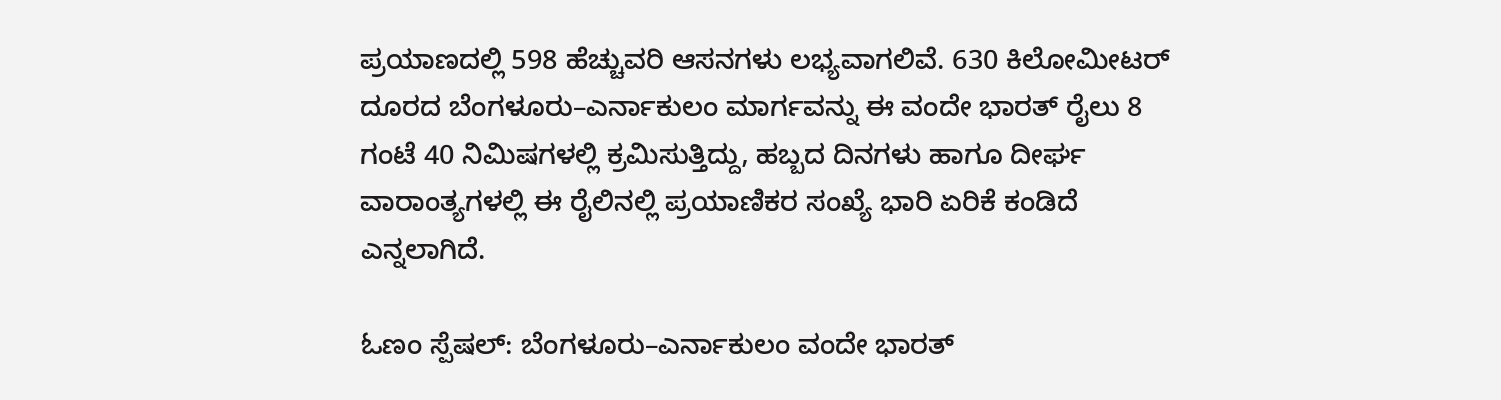ಪ್ರಯಾಣದಲ್ಲಿ 598 ಹೆಚ್ಚುವರಿ ಆಸನಗಳು ಲಭ್ಯವಾಗಲಿವೆ. 630 ಕಿಲೋಮೀಟರ್ ದೂರದ ಬೆಂಗಳೂರು–ಎರ್ನಾಕುಲಂ ಮಾರ್ಗವನ್ನು ಈ ವಂದೇ ಭಾರತ್ ರೈಲು 8 ಗಂಟೆ 40 ನಿಮಿಷಗಳಲ್ಲಿ ಕ್ರಮಿಸುತ್ತಿದ್ದು, ಹಬ್ಬದ ದಿನಗಳು ಹಾಗೂ ದೀರ್ಘ ವಾರಾಂತ್ಯಗಳಲ್ಲಿ ಈ ರೈಲಿನಲ್ಲಿ ಪ್ರಯಾಣಿಕರ ಸಂಖ್ಯೆ ಭಾರಿ ಏರಿಕೆ ಕಂಡಿದೆ ಎನ್ನಲಾಗಿದೆ.

ಓಣಂ ಸ್ಪೆಷಲ್: ಬೆಂಗಳೂರು–ಎರ್ನಾಕುಲಂ ವಂದೇ ಭಾರತ್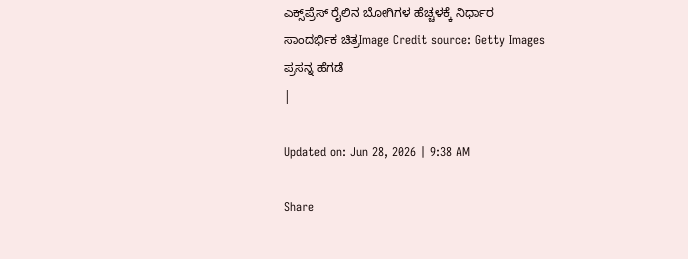ಎಕ್ಸ್‌ಪ್ರೆಸ್ ರೈಲಿನ ಬೋಗಿಗಳ ಹೆಚ್ಚಳಕ್ಕೆ ನಿರ್ಧಾರ
ಸಾಂದರ್ಭಿಕ ಚಿತ್ರImage Credit source: Getty Images
ಪ್ರಸನ್ನ ಹೆಗಡೆ
|

Updated on: Jun 28, 2026 | 9:38 AM

Share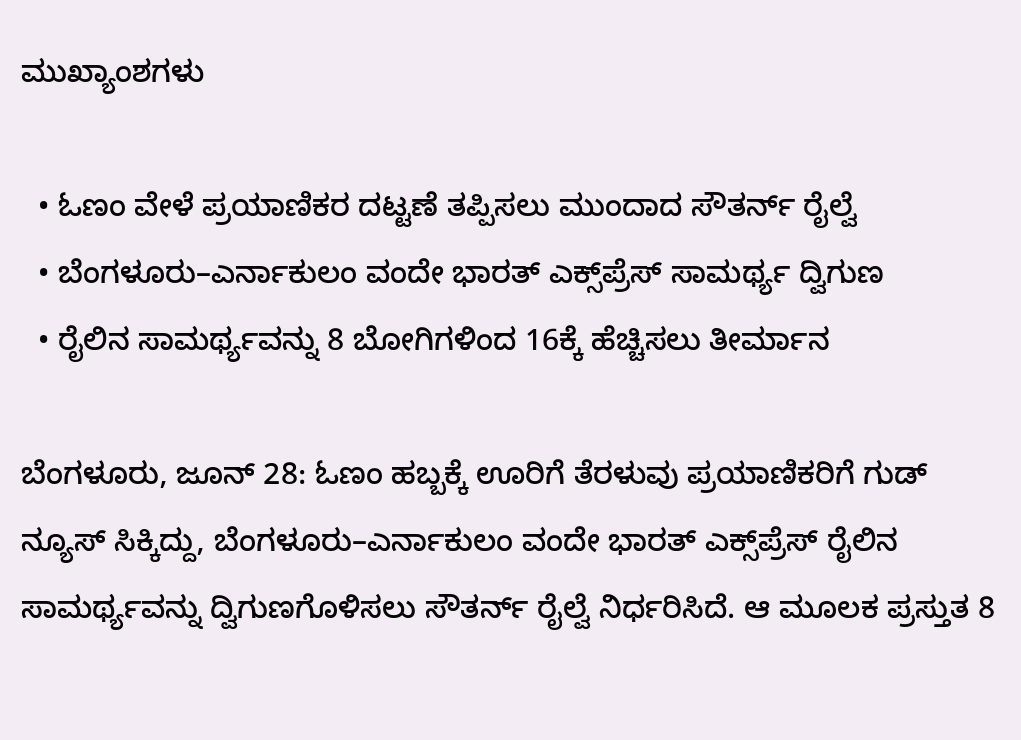ಮುಖ್ಯಾಂಶಗಳು

  • ಓಣಂ ವೇಳೆ ಪ್ರಯಾಣಿಕರ ದಟ್ಟಣೆ ತಪ್ಪಿಸಲು ಮುಂದಾದ ಸೌತರ್ನ್ ರೈಲ್ವೆ
  • ಬೆಂಗಳೂರು–ಎರ್ನಾಕುಲಂ ವಂದೇ ಭಾರತ್ ಎಕ್ಸ್‌ಪ್ರೆಸ್ ಸಾಮರ್ಥ್ಯ ದ್ವಿಗುಣ
  • ರೈಲಿನ ಸಾಮರ್ಥ್ಯವನ್ನು 8 ಬೋಗಿಗಳಿಂದ 16ಕ್ಕೆ ಹೆಚ್ಚಿಸಲು ತೀರ್ಮಾನ

ಬೆಂಗಳೂರು, ಜೂನ್ 28: ಓಣಂ ಹಬ್ಬಕ್ಕೆ ಊರಿಗೆ ತೆರಳುವು ಪ್ರಯಾಣಿಕರಿಗೆ ಗುಡ್ ನ್ಯೂಸ್ ಸಿಕ್ಕಿದ್ದು, ಬೆಂಗಳೂರು–ಎರ್ನಾಕುಲಂ ವಂದೇ ಭಾರತ್ ಎಕ್ಸ್‌ಪ್ರೆಸ್ ರೈಲಿನ ಸಾಮರ್ಥ್ಯವನ್ನು ದ್ವಿಗುಣಗೊಳಿಸಲು ಸೌತರ್ನ್ ರೈಲ್ವೆ ನಿರ್ಧರಿಸಿದೆ. ಆ ಮೂಲಕ ಪ್ರಸ್ತುತ 8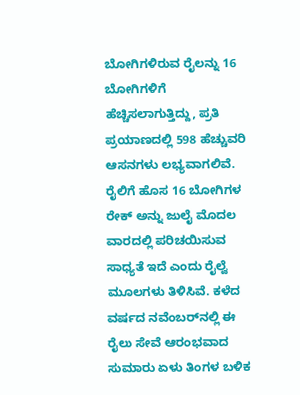ಬೋಗಿಗಳಿರುವ ರೈಲನ್ನು 16 ಬೋಗಿಗಳಿಗೆ ಹೆಚ್ಚಿಸಲಾಗುತ್ತಿದ್ದು, ಪ್ರತಿ ಪ್ರಯಾಣದಲ್ಲಿ 598 ಹೆಚ್ಚುವರಿ ಆಸನಗಳು ಲಭ್ಯವಾಗಲಿವೆ. ರೈಲಿಗೆ ಹೊಸ 16 ಬೋಗಿಗಳ ರೇಕ್ ಅನ್ನು ಜುಲೈ ಮೊದಲ ವಾರದಲ್ಲಿ ಪರಿಚಯಿಸುವ ಸಾಧ್ಯತೆ ಇದೆ ಎಂದು ರೈಲ್ವೆ ಮೂಲಗಳು ತಿಳಿಸಿವೆ. ಕಳೆದ ವರ್ಷದ ನವೆಂಬರ್‌ನಲ್ಲಿ ಈ ರೈಲು ಸೇವೆ ಆರಂಭವಾದ ಸುಮಾರು ಏಳು ತಿಂಗಳ ಬಳಿಕ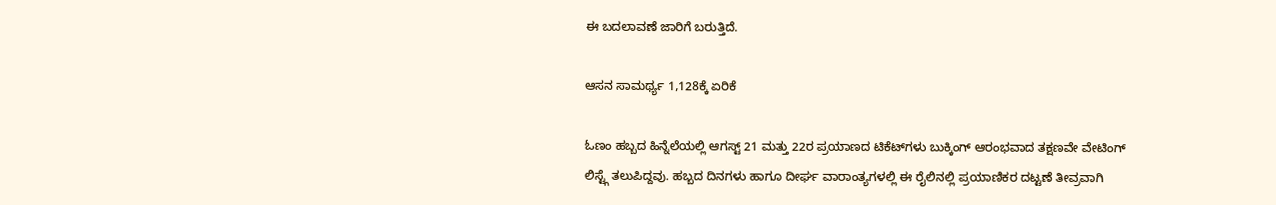ಈ ಬದಲಾವಣೆ ಜಾರಿಗೆ ಬರುತ್ತಿದೆ.

ಆಸನ ಸಾಮರ್ಥ್ಯ 1,128ಕ್ಕೆ ಏರಿಕೆ

ಓಣಂ ಹಬ್ಬದ ಹಿನ್ನೆಲೆಯಲ್ಲಿ ಆಗಸ್ಟ್ 21 ಮತ್ತು 22ರ ಪ್ರಯಾಣದ ಟಿಕೆಟ್‌ಗಳು ಬುಕ್ಕಿಂಗ್ ಆರಂಭವಾದ ತಕ್ಷಣವೇ ವೇಟಿಂಗ್ ಲಿಸ್ಟ್ಗೆ ತಲುಪಿದ್ದವು. ಹಬ್ಬದ ದಿನಗಳು ಹಾಗೂ ದೀರ್ಘ ವಾರಾಂತ್ಯಗಳಲ್ಲಿ ಈ ರೈಲಿನಲ್ಲಿ ಪ್ರಯಾಣಿಕರ ದಟ್ಟಣೆ ತೀವ್ರವಾಗಿ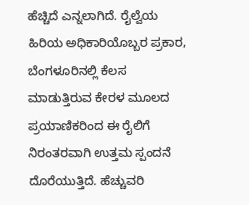ಹೆಚ್ಚಿದೆ ಎನ್ನಲಾಗಿದೆ. ರೈಲ್ವೆಯ ಹಿರಿಯ ಅಧಿಕಾರಿಯೊಬ್ಬರ ಪ್ರಕಾರ, ಬೆಂಗಳೂರಿನಲ್ಲಿ ಕೆಲಸ ಮಾಡುತ್ತಿರುವ ಕೇರಳ ಮೂಲದ ಪ್ರಯಾಣಿಕರಿಂದ ಈ ರೈಲಿಗೆ ನಿರಂತರವಾಗಿ ಉತ್ತಮ ಸ್ಪಂದನೆ ದೊರೆಯುತ್ತಿದೆ. ಹೆಚ್ಚುವರಿ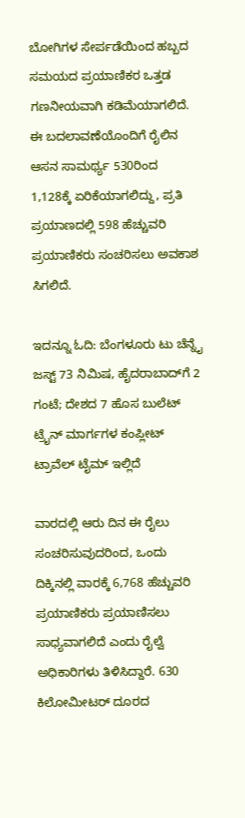ಬೋಗಿಗಳ ಸೇರ್ಪಡೆಯಿಂದ ಹಬ್ಬದ ಸಮಯದ ಪ್ರಯಾಣಿಕರ ಒತ್ತಡ ಗಣನೀಯವಾಗಿ ಕಡಿಮೆಯಾಗಲಿದೆ. ಈ ಬದಲಾವಣೆಯೊಂದಿಗೆ ರೈಲಿನ ಆಸನ ಸಾಮರ್ಥ್ಯ 530ರಿಂದ 1,128ಕ್ಕೆ ಏರಿಕೆಯಾಗಲಿದ್ದು, ಪ್ರತಿ ಪ್ರಯಾಣದಲ್ಲಿ 598 ಹೆಚ್ಚುವರಿ ಪ್ರಯಾಣಿಕರು ಸಂಚರಿಸಲು ಅವಕಾಶ ಸಿಗಲಿದೆ.

ಇದನ್ನೂ ಓದಿ: ಬೆಂಗಳೂರು ಟು ಚೆನ್ನೈ ಜಸ್ಟ್ 73 ನಿಮಿಷ, ಹೈದರಾಬಾದ್‌ಗೆ 2 ಗಂಟೆ; ದೇಶದ 7 ಹೊಸ ಬುಲೆಟ್ ಟ್ರೈನ್ ಮಾರ್ಗಗಳ ಕಂಪ್ಲೀಟ್ ಟ್ರಾವೆಲ್ ಟೈಮ್ ಇಲ್ಲಿದೆ

ವಾರದಲ್ಲಿ ಆರು ದಿನ ಈ ರೈಲು ಸಂಚರಿಸುವುದರಿಂದ, ಒಂದು ದಿಕ್ಕಿನಲ್ಲಿ ವಾರಕ್ಕೆ 6,768 ಹೆಚ್ಚುವರಿ ಪ್ರಯಾಣಿಕರು ಪ್ರಯಾಣಿಸಲು ಸಾಧ್ಯವಾಗಲಿದೆ ಎಂದು ರೈಲ್ವೆ ಅಧಿಕಾರಿಗಳು ತಿಳಿಸಿದ್ದಾರೆ. 630 ಕಿಲೋಮೀಟರ್ ದೂರದ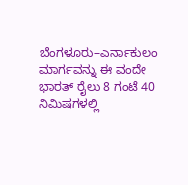ಬೆಂಗಳೂರು–ಎರ್ನಾಕುಲಂ ಮಾರ್ಗವನ್ನು ಈ ವಂದೇ ಭಾರತ್ ರೈಲು 8 ಗಂಟೆ 40 ನಿಮಿಷಗಳಲ್ಲಿ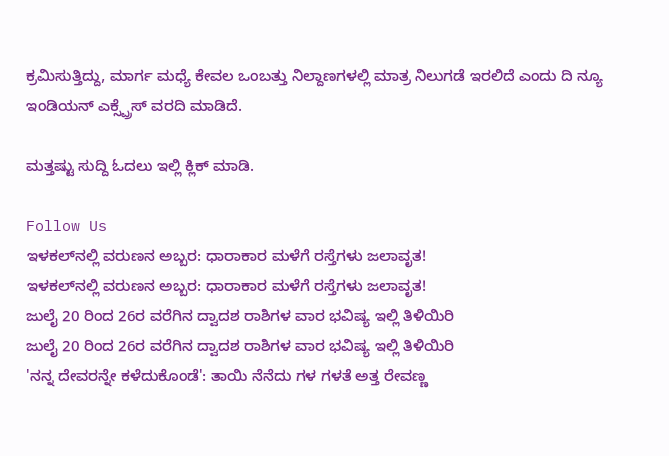ಕ್ರಮಿಸುತ್ತಿದ್ದು, ಮಾರ್ಗ ಮಧ್ಯೆ ಕೇವಲ ಒಂಬತ್ತು ನಿಲ್ದಾಣಗಳಲ್ಲಿ ಮಾತ್ರ ನಿಲುಗಡೆ ಇರಲಿದೆ ಎಂದು ದಿ ನ್ಯೂ ಇಂಡಿಯನ್ ಎಕ್ಸ್ಪ್ರೆಸ್ ವರದಿ ಮಾಡಿದೆ.

ಮತ್ತಷ್ಟು ಸುದ್ದಿ ಓದಲು ಇಲ್ಲಿ ಕ್ಲಿಕ್ ಮಾಡಿ.

Follow Us
ಇಳಕಲ್‌ನಲ್ಲಿ ವರುಣನ ಅಬ್ಬರ: ಧಾರಾಕಾರ ಮಳೆಗೆ ರಸ್ತೆಗಳು ಜಲಾವೃತ!
ಇಳಕಲ್‌ನಲ್ಲಿ ವರುಣನ ಅಬ್ಬರ: ಧಾರಾಕಾರ ಮಳೆಗೆ ರಸ್ತೆಗಳು ಜಲಾವೃತ!
ಜುಲೈ 20 ರಿಂದ 26ರ ವರೆಗಿನ ದ್ವಾದಶ ರಾಶಿಗಳ ವಾರ ಭವಿಷ್ಯ ಇಲ್ಲಿ ತಿಳಿಯಿರಿ
ಜುಲೈ 20 ರಿಂದ 26ರ ವರೆಗಿನ ದ್ವಾದಶ ರಾಶಿಗಳ ವಾರ ಭವಿಷ್ಯ ಇಲ್ಲಿ ತಿಳಿಯಿರಿ
'ನನ್ನ ದೇವರನ್ನೇ ಕಳೆದುಕೊಂಡೆ': ತಾಯಿ ನೆನೆದು ಗಳ ಗಳತೆ ಅತ್ತ ರೇವಣ್ಣ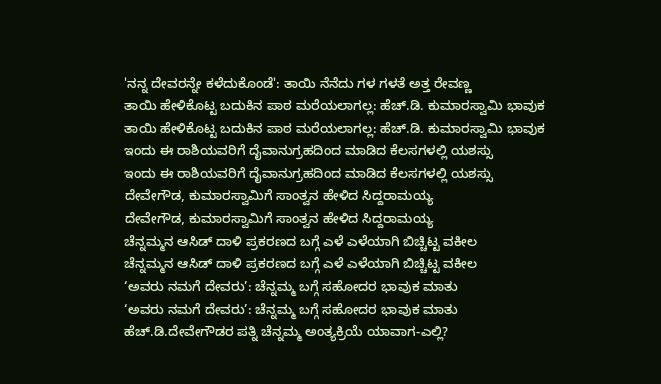'ನನ್ನ ದೇವರನ್ನೇ ಕಳೆದುಕೊಂಡೆ': ತಾಯಿ ನೆನೆದು ಗಳ ಗಳತೆ ಅತ್ತ ರೇವಣ್ಣ
ತಾಯಿ ಹೇಳಿಕೊಟ್ಟ ಬದುಕಿನ ಪಾಠ ಮರೆಯಲಾಗಲ್ಲ: ಹೆಚ್.ಡಿ. ಕುಮಾರಸ್ವಾಮಿ ಭಾವುಕ
ತಾಯಿ ಹೇಳಿಕೊಟ್ಟ ಬದುಕಿನ ಪಾಠ ಮರೆಯಲಾಗಲ್ಲ: ಹೆಚ್.ಡಿ. ಕುಮಾರಸ್ವಾಮಿ ಭಾವುಕ
ಇಂದು ಈ ರಾಶಿಯವರಿಗೆ ದೈವಾನುಗ್ರಹದಿಂದ ಮಾಡಿದ ಕೆಲಸಗಳಲ್ಲಿ ಯಶಸ್ಸು
ಇಂದು ಈ ರಾಶಿಯವರಿಗೆ ದೈವಾನುಗ್ರಹದಿಂದ ಮಾಡಿದ ಕೆಲಸಗಳಲ್ಲಿ ಯಶಸ್ಸು
ದೇವೇಗೌಡ, ಕುಮಾರಸ್ವಾಮಿಗೆ ಸಾಂತ್ವನ ಹೇಳಿದ ಸಿದ್ದರಾಮಯ್ಯ
ದೇವೇಗೌಡ, ಕುಮಾರಸ್ವಾಮಿಗೆ ಸಾಂತ್ವನ ಹೇಳಿದ ಸಿದ್ದರಾಮಯ್ಯ
ಚೆನ್ನಮ್ಮನ ಆಸಿಡ್‌ ದಾಳಿ ಪ್ರಕರಣದ ಬಗ್ಗೆ ಎಳೆ ಎಳೆಯಾಗಿ ಬಿಚ್ಚಿಟ್ಟ ವಕೀಲ
ಚೆನ್ನಮ್ಮನ ಆಸಿಡ್‌ ದಾಳಿ ಪ್ರಕರಣದ ಬಗ್ಗೆ ಎಳೆ ಎಳೆಯಾಗಿ ಬಿಚ್ಚಿಟ್ಟ ವಕೀಲ
‘ಅವರು ನಮಗೆ ದೇವರು’: ಚೆನ್ನಮ್ಮ ಬಗ್ಗೆ ಸಹೋದರ ಭಾವುಕ ಮಾತು
‘ಅವರು ನಮಗೆ ದೇವರು’: ಚೆನ್ನಮ್ಮ ಬಗ್ಗೆ ಸಹೋದರ ಭಾವುಕ ಮಾತು
ಹೆಚ್.ಡಿ.ದೇವೇಗೌಡರ ಪತ್ನಿ ಚೆನ್ನಮ್ಮ ಅಂತ್ಯಕ್ರಿಯೆ ಯಾವಾಗ-ಎಲ್ಲಿ?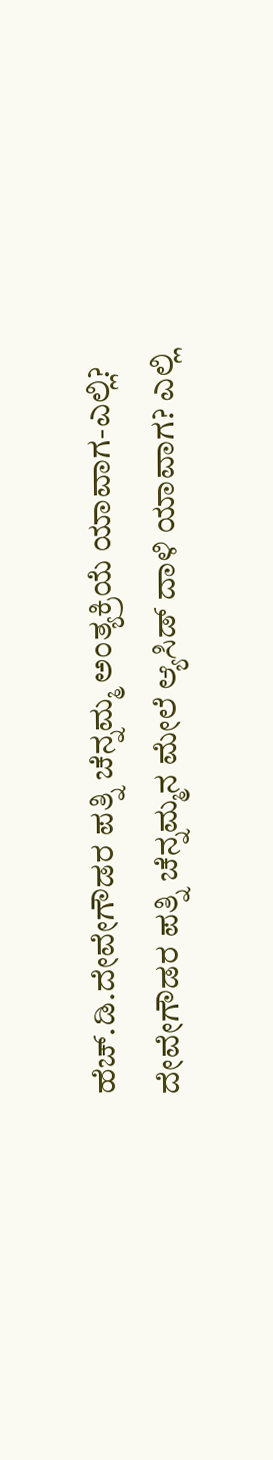ಹೆಚ್.ಡಿ.ದೇವೇಗೌಡರ ಪತ್ನಿ ಚೆನ್ನಮ್ಮ ಅಂತ್ಯಕ್ರಿಯೆ ಯಾವಾಗ-ಎಲ್ಲಿ?
ದೇವೇಗೌಡರ ಪತ್ನಿ ಚೆನ್ನಮ್ಮನ ಮೇಲೆ ಆ್ಯಸಿಡ್ ದಾಳಿ ಯಾವಾಗ? ಎಲ್ಲಿ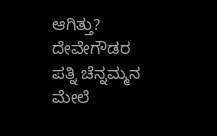ಆಗಿತ್ತು?
ದೇವೇಗೌಡರ ಪತ್ನಿ ಚೆನ್ನಮ್ಮನ ಮೇಲೆ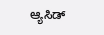ಆ್ಯಸಿಡ್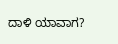ದಾಳಿ ಯಾವಾಗ?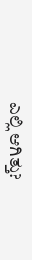ಎಲ್ಲಿ ಆಗಿತ್ತು?